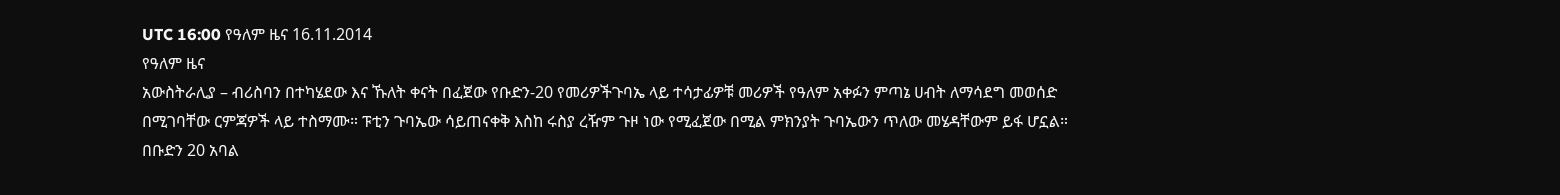UTC 16:00 የዓለም ዜና 16.11.2014
የዓለም ዜና
አውስትራሊያ – ብሪስባን በተካሄደው እና ኹለት ቀናት በፈጀው የቡድን-20 የመሪዎችጉባኤ ላይ ተሳታፊዎቹ መሪዎች የዓለም አቀፉን ምጣኔ ሀብት ለማሳደግ መወሰድ በሚገባቸው ርምጃዎች ላይ ተስማሙ። ፑቲን ጉባኤው ሳይጠናቀቅ እስከ ሩስያ ረዥም ጉዞ ነው የሚፈጀው በሚል ምክንያት ጉባኤውን ጥለው መሄዳቸውም ይፋ ሆኗል።
በቡድን 20 አባል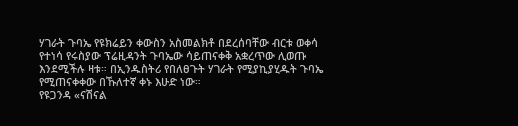ሃገራት ጉባኤ የዩክሬይን ቀውስን አስመልክቶ በደረሰባቸው ብርቱ ወቀሳ የተነሳ የሩስያው ፕሬዚዳንት ጉባኤው ሳይጠናቀቅ አቋረጥው ሊወጡ እንደሚችሉ ዛቱ። በኢንዱስትሪ የበለፀጉት ሃገራት የሚያኪያሂዱት ጉባኤ የሚጠናቀቀው በኹለተኛ ቀኑ እሁድ ነው።
የዩጋንዳ «ናሽናል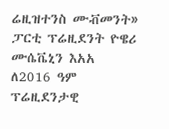ሬዚዝተንስ ሙቭመንት» ፓርቲ ፕሬዚደንት ዮዌሪ ሙሴቬኒን እአአ ለ2016 ዓም ፕሬዚደንታዊ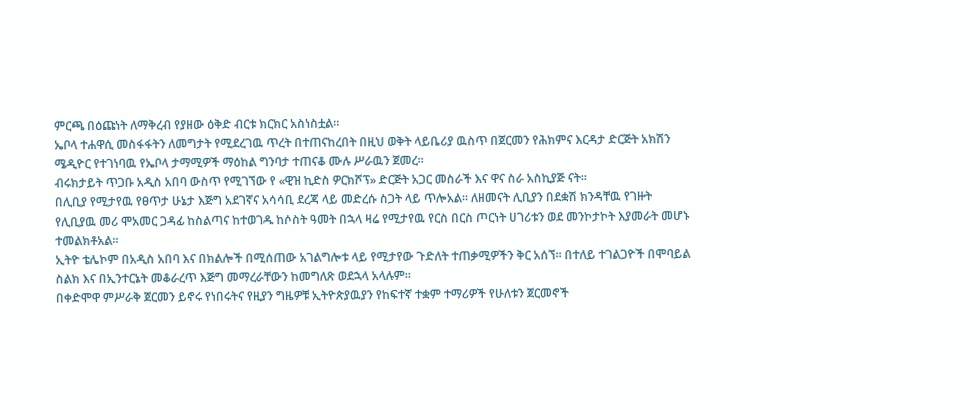ምርጫ በዕጩነት ለማቅረብ የያዘው ዕቅድ ብርቱ ክርክር አስነስቷል።
ኤቦላ ተሐዋሲ መስፋፋትን ለመግታት የሚደረገዉ ጥረት በተጠናከረበት በዚህ ወቅት ላይቤሪያ ዉስጥ በጀርመን የሕክምና እርዳታ ድርጅት አክሽን ሜዲዮር የተገነባዉ የኤቦላ ታማሚዎች ማዕከል ግንባታ ተጠናቆ ሙሉ ሥራዉን ጀመረ።
ብሩክታይት ጥጋቡ አዲስ አበባ ውስጥ የሚገኘው የ «ዊዝ ኪድስ ዎርክሾፕ» ድርጅት አጋር መስራች እና ዋና ስራ አስኪያጅ ናት።
በሊቢያ የሚታየዉ የፀጥታ ሁኔታ እጅግ አደገኛና አሳሳቢ ደረጃ ላይ መድረሱ ስጋት ላይ ጥሎአል። ለዘመናት ሊቢያን በደቋሽ ክንዳቸዉ የገዙት የሊቢያዉ መሪ ሞአመር ጋዳፊ ከስልጣና ከተወገዱ ከሶስት ዓመት በኋላ ዛሬ የሚታየዉ የርስ በርስ ጦርነት ሀገሪቱን ወደ መንኮታኮት እያመራት መሆኑ ተመልክቶአል።
ኢትዮ ቴሌኮም በአዲስ አበባ እና በክልሎች በሚሰጠው አገልግሎቱ ላይ የሚታየው ጉድለት ተጠቃሚዎችን ቅር አሰኘ። በተለይ ተገልጋዮች በሞባይል ስልክ እና በኢንተርኔት መቆራረጥ እጅግ መማረራቸውን ከመግለጽ ወደኋላ አላሉም።
በቀድሞዋ ምሥራቅ ጀርመን ይኖሩ የነበሩትና የዚያን ግዜዎቹ ኢትዮጵያዉያን የከፍተኛ ተቋም ተማሪዎች የሁለቱን ጀርመኖች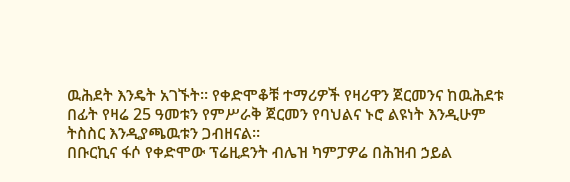ዉሕደት እንዴት አገኙት። የቀድሞቆቹ ተማሪዎች የዛሪዋን ጀርመንና ከዉሕደቱ በፊት የዛሬ 25 ዓመቱን የምሥራቅ ጀርመን የባህልና ኑሮ ልዩነት እንዲሁም ትስስር እንዲያጫዉቱን ጋብዘናል።
በቡርኪና ፋሶ የቀድሞው ፕሬዚደንት ብሌዝ ካምፓዎሬ በሕዝብ ኃይል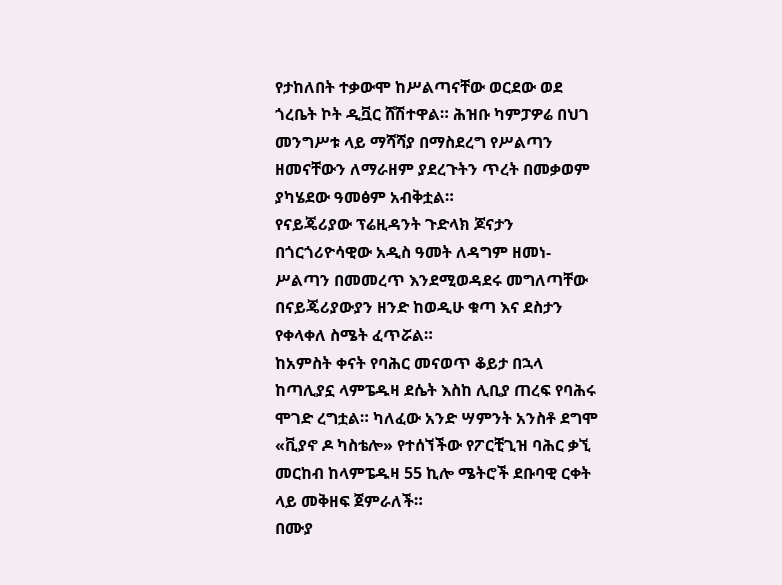የታከለበት ተቃውሞ ከሥልጣናቸው ወርደው ወደ ጎረቤት ኮት ዲቯር ሸሽተዋል። ሕዝቡ ካምፓዎሬ በህገ መንግሥቱ ላይ ማሻሻያ በማስደረግ የሥልጣን ዘመናቸውን ለማራዘም ያደረጉትን ጥረት በመቃወም ያካሄደው ዓመፅም አብቅቷል።
የናይጄሪያው ፕሬዚዳንት ጉድላክ ጆናታን በጎርጎሪዮሳዊው አዲስ ዓመት ለዳግም ዘመነ-ሥልጣን በመመረጥ እንደሚወዳደሩ መግለጣቸው በናይጄሪያውያን ዘንድ ከወዲሁ ቁጣ እና ደስታን የቀላቀለ ስሜት ፈጥሯል።
ከአምስት ቀናት የባሕር መናወጥ ቆይታ በኋላ ከጣሊያኗ ላምፔዱዛ ደሴት እስከ ሊቢያ ጠረፍ የባሕሩ ሞገድ ረግቷል። ካለፈው አንድ ሣምንት አንስቶ ደግሞ «ቪያኖ ዶ ካስቴሎ» የተሰኘችው የፖርቺጊዝ ባሕር ቃኚ መርከብ ከላምፔዱዛ 55 ኪሎ ሜትሮች ደቡባዊ ርቀት ላይ መቅዘፍ ጀምራለች።
በሙያ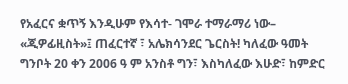የአፈርና ቋጥኝ እንዲሁም የእሳተ- ገሞራ ተማራማሪ ነው– «ጂዎፊዚስት»፤ ጠፈርተኛ ፣ አሌክሳንደር ጌርስት! ካለፈው ዓመት ግንቦት 20 ቀን 2006 ዓ ም አንስቶ ግን፣ እስካለፈው እሁድ፣ ከምድር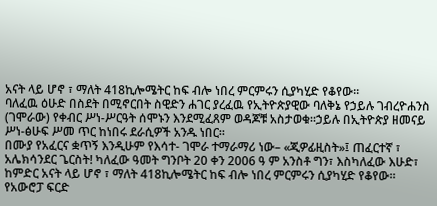አናት ላይ ሆኖ ፣ ማለት 418ኪሎሜትር ከፍ ብሎ ነበረ ምርምሩን ሲያካሂድ የቆየው።
ባለፈዉ ዕሁድ በስደት በሚኖርበት ስዊድን ሐገር ያረፈዉ የኢትዮጵያዊው ባለቅኔ የኃይሉ ገብረዮሐንስ (ገሞራው) የቀብር ሥነ-ሥርዓት ሰሞኑን እንደሚፈጸም ወዳጆቹ አስታወቁ።ኃይሉ በኢትዮጵያ ዘመናይ ሥነ-ፅሁፍ ሥመ ጥር ከነበሩ ደራሲዎች አንዱ ነበር።
በሙያ የአፈርና ቋጥኝ እንዲሁም የእሳተ- ገሞራ ተማራማሪ ነው– «ጂዎፊዚስት»፤ ጠፈርተኛ ፣ አሌክሳንደር ጌርስት! ካለፈው ዓመት ግንቦት 20 ቀን 2006 ዓ ም አንስቶ ግን፣ እስካለፈው እሁድ፣ ከምድር አናት ላይ ሆኖ ፣ ማለት 418ኪሎሜትር ከፍ ብሎ ነበረ ምርምሩን ሲያካሂድ የቆየው።
የአውሮፓ ፍርድ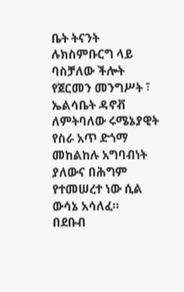ቤት ትናንት ሉክስምቡርግ ላይ ባስቻለው ችሎት የጀርመን መንግሥት ፣ ኤልሳቤት ዳኖቭ ለምትባለው ሩሜኔያዊት የስራ አጥ ድጎማ መከልከሉ አግባብነት ያለውና በሕግም የተመሠረተ ነው ሲል ውሳኔ አሳለፈ።
በደቡብ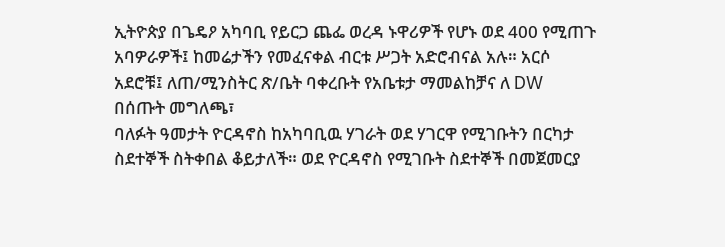ኢትዮጵያ በጌዴዖ አካባቢ የይርጋ ጨፌ ወረዳ ኑዋሪዎች የሆኑ ወደ 400 የሚጠጉ አባዎራዎች፤ ከመሬታችን የመፈናቀል ብርቱ ሥጋት አድሮብናል አሉ። አርሶ አደሮቹ፤ ለጠ/ሚንስትር ጽ/ቤት ባቀረቡት የአቤቱታ ማመልከቻና ለ DW በሰጡት መግለጫ፣
ባለፉት ዓመታት ዮርዳኖስ ከአካባቢዉ ሃገራት ወደ ሃገርዋ የሚገቡትን በርካታ ስደተኞች ስትቀበል ቆይታለች። ወደ ዮርዳኖስ የሚገቡት ስደተኞች በመጀመርያ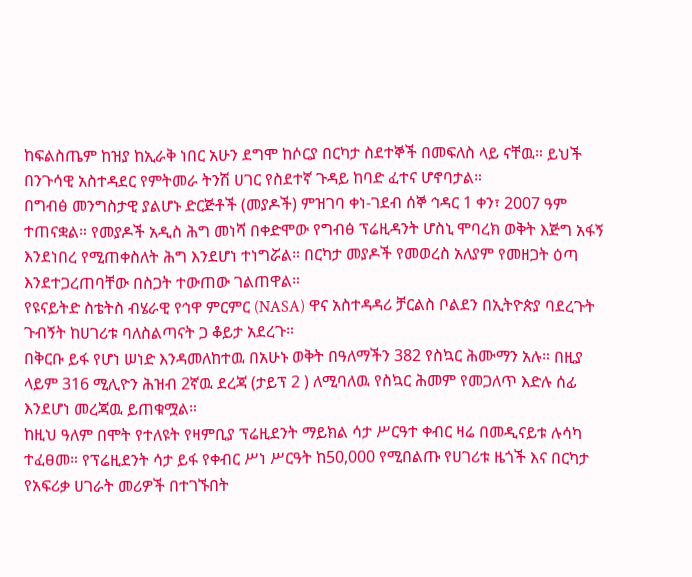ከፍልስጤም ከዝያ ከኢራቅ ነበር አሁን ደግሞ ከሶርያ በርካታ ስደተኞች በመፍለስ ላይ ናቸዉ። ይህች በንጉሳዊ አስተዳደር የምትመራ ትንሽ ሀገር የስደተኛ ጉዳይ ከባድ ፈተና ሆኖባታል።
በግብፅ መንግስታዊ ያልሆኑ ድርጅቶች (መያዶች) ምዝገባ ቀነ-ገደብ ሰኞ ኅዳር 1 ቀን፣ 2007 ዓም ተጠናቋል። የመያዶች አዲስ ሕግ መነሻ በቀድሞው የግብፅ ፕሬዚዳንት ሆስኒ ሞባረክ ወቅት እጅግ አፋኝ እንደነበረ የሚጠቀስለት ሕግ እንደሆነ ተነግሯል። በርካታ መያዶች የመወረስ አለያም የመዘጋት ዕጣ እንደተጋረጠባቸው በስጋት ተውጠው ገልጠዋል።
የዩናይትድ ስቴትስ ብሄራዊ የኅዋ ምርምር (NASA) ዋና አስተዳዳሪ ቻርልስ ቦልደን በኢትዮጵያ ባደረጉት ጉብኝት ከሀገሪቱ ባለስልጣናት ጋ ቆይታ አደረጉ።
በቅርቡ ይፋ የሆነ ሠነድ እንዳመለከተዉ በአሁኑ ወቅት በዓለማችን 382 የስኳር ሕሙማን አሉ። በዚያ ላይም 316 ሚሊዮን ሕዝብ 2ኛዉ ደረጃ (ታይፕ 2 ) ለሚባለዉ የስኳር ሕመም የመጋለጥ እድሉ ሰፊ እንደሆነ መረጃዉ ይጠቁሟል።
ከዚህ ዓለም በሞት የተለዩት የዛምቢያ ፕሬዚደንት ማይክል ሳታ ሥርዓተ ቀብር ዛሬ በመዲናይቱ ሉሳካ ተፈፀመ። የፕሬዚደንት ሳታ ይፋ የቀብር ሥነ ሥርዓት ከ50,000 የሚበልጡ የሀገሪቱ ዜጎች እና በርካታ የአፍሪቃ ሀገራት መሪዎች በተገኙበት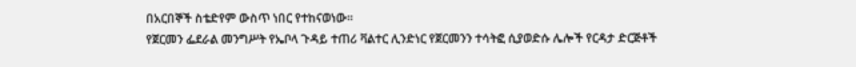በአርበኞች ስቴድየም ውስጥ ነበር የተከናወነው።
የጀርመን ፌደራል መንግሥት የኤቦላ ጉዳይ ተጠሪ ቫልተር ሊንድነር የጀርመንን ተሳትፎ ሲያወድሱ ሌሎች የርዳታ ድርጅቶች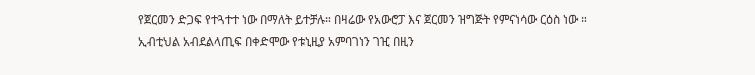የጀርመን ድጋፍ የተጓተተ ነው በማለት ይተቻሉ። በዛሬው የአውሮፓ እና ጀርመን ዝግጅት የምናነሳው ርዕስ ነው ።
ኢብቲህል አብደልላጢፍ በቀድሞው የቱኒዚያ አምባገነን ገዢ በዚን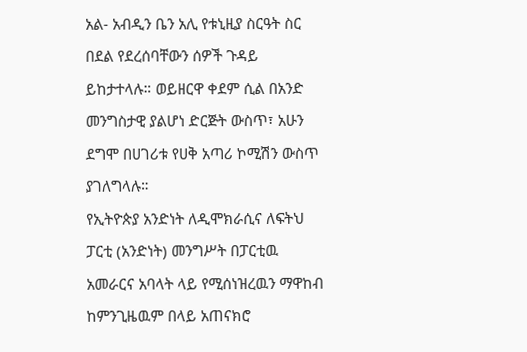አል- አብዲን ቤን አሊ የቱኒዚያ ስርዓት ስር በደል የደረሰባቸውን ሰዎች ጉዳይ ይከታተላሉ። ወይዘርዋ ቀደም ሲል በአንድ መንግስታዊ ያልሆነ ድርጅት ውስጥ፣ አሁን ደግሞ በሀገሪቱ የሀቅ አጣሪ ኮሚሽን ውስጥ ያገለግላሉ።
የኢትዮጵያ አንድነት ለዲሞክራሲና ለፍትህ ፓርቲ (አንድነት) መንግሥት በፓርቲዉ አመራርና አባላት ላይ የሚሰነዝረዉን ማዋከብ ከምንጊዜዉም በላይ አጠናክሮ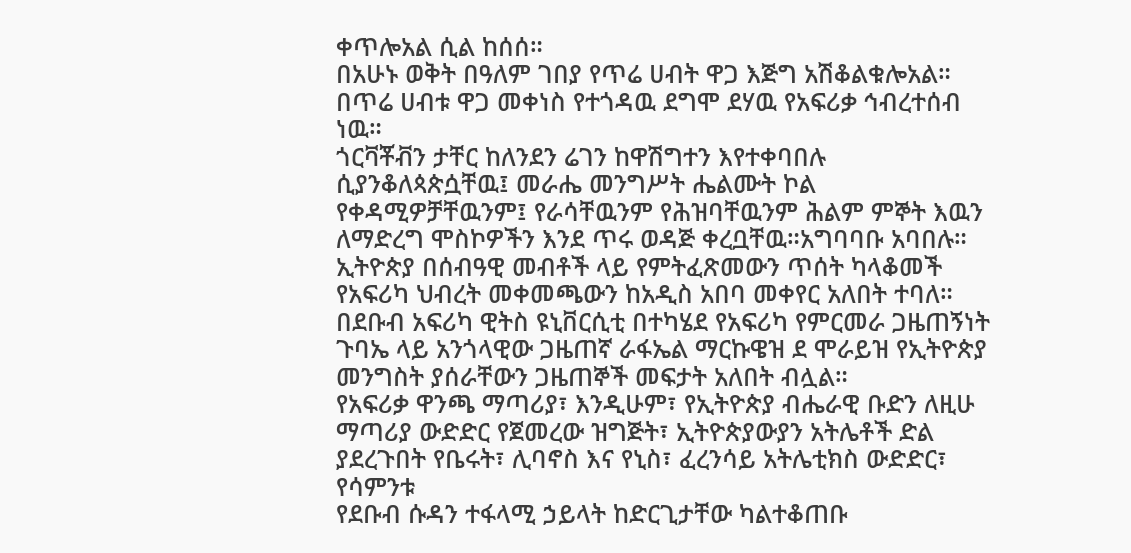ቀጥሎአል ሲል ከሰሰ።
በአሁኑ ወቅት በዓለም ገበያ የጥሬ ሀብት ዋጋ እጅግ አሽቆልቁሎአል። በጥሬ ሀብቱ ዋጋ መቀነስ የተጎዳዉ ደግሞ ደሃዉ የአፍሪቃ ኅብረተሰብ ነዉ።
ጎርቫቾቭን ታቸር ከለንደን ሬገን ከዋሽግተን እየተቀባበሉ ሲያንቆለጳጵሷቸዉ፤ መራሔ መንግሥት ሔልሙት ኮል የቀዳሚዎቻቸዉንም፤ የራሳቸዉንም የሕዝባቸዉንም ሕልም ምኞት እዉን ለማድረግ ሞስኮዎችን እንደ ጥሩ ወዳጅ ቀረቧቸዉ።አግባባቡ አባበሉ።
ኢትዮጵያ በሰብዓዊ መብቶች ላይ የምትፈጽመውን ጥሰት ካላቆመች የአፍሪካ ህብረት መቀመጫውን ከአዲስ አበባ መቀየር አለበት ተባለ። በደቡብ አፍሪካ ዊትስ ዩኒቨርሲቲ በተካሄደ የአፍሪካ የምርመራ ጋዜጠኝነት ጉባኤ ላይ አንጎላዊው ጋዜጠኛ ራፋኤል ማርኩዌዝ ደ ሞራይዝ የኢትዮጵያ መንግስት ያሰራቸውን ጋዜጠኞች መፍታት አለበት ብሏል።
የአፍሪቃ ዋንጫ ማጣሪያ፣ እንዲሁም፣ የኢትዮጵያ ብሔራዊ ቡድን ለዚሁ ማጣሪያ ውድድር የጀመረው ዝግጅት፣ ኢትዮጵያውያን አትሌቶች ድል ያደረጉበት የቤሩት፣ ሊባኖስ እና የኒስ፣ ፈረንሳይ አትሌቲክስ ውድድር፣ የሳምንቱ
የደቡብ ሱዳን ተፋላሚ ኃይላት ከድርጊታቸው ካልተቆጠቡ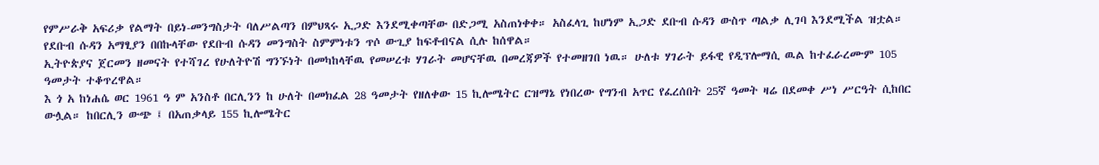የምሥራቅ አፍሪቃ የልማት በይነ-መንግስታት ባለሥልጣን በምህጻሩ ኢጋድ እንደሚቀጣቸው በድጋሚ አስጠነቀቀ። አስፈላጊ ከሆነም ኢጋድ ደቡብ ሱዳን ውስጥ ጣልቃ ሊገባ እንደሚችል ዝቷል። የደቡብ ሱዳን አማፂያን በበኩላቸው የደቡብ ሱዳን መንግስት ስምምነቱን ጥሶ ውጊያ ከፍቶብናል ሲሉ ከሰዋል።
ኢትዮጵያና ጀርመን ዘመናት የተሻገረ የሁለትዮሽ ግንኙነት በመካከላቸዉ የመሠረቱ ሃገራት መሆናቸዉ በመረጃዎች የተመዘገበ ነዉ። ሁለቱ ሃገራት ይፋዊ የዲፕሎማሲ ዉል ከተፈራረሙም 105 ዓመታት ተቆጥረዋል።
እ ጎ አ ከነሐሴ ወር 1961 ዓ ም አንስቶ በርሊንን ከ ሁለት በመክፈል 28 ዓመታት የዘለቀው 15 ኪሎሜትር ርዝማኔ የነበረው የግንብ አጥር የፈረሰበት 25ኛ ዓመት ዛሬ በደመቀ ሥነ ሥርዓት ሲከበር ውሏል። ከበርሊን ውጭ ፤ በአጠቃላይ 155 ኪሎሜትር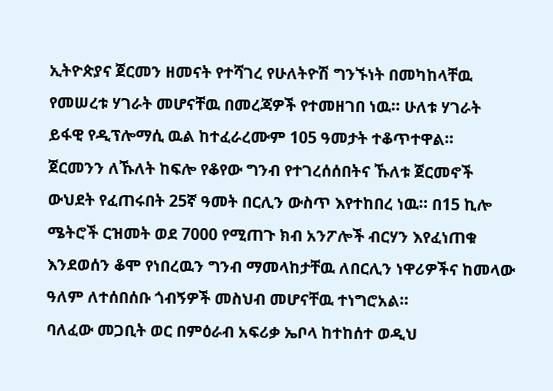ኢትዮጵያና ጀርመን ዘመናት የተሻገረ የሁለትዮሽ ግንኙነት በመካከላቸዉ የመሠረቱ ሃገራት መሆናቸዉ በመረጃዎች የተመዘገበ ነዉ። ሁለቱ ሃገራት ይፋዊ የዲፕሎማሲ ዉል ከተፈራረሙም 105 ዓመታት ተቆጥተዋል።
ጀርመንን ለኹለት ከፍሎ የቆየው ግንብ የተገረሰሰበትና ኹለቱ ጀርመኖች ውህደት የፈጠሩበት 25ኛ ዓመት በርሊን ውስጥ እየተከበረ ነዉ። በ15 ኪሎ ሜትሮች ርዝመት ወደ 7000 የሚጠጉ ክብ አንፖሎች ብርሃን እየፈነጠቁ እንደወሰን ቆሞ የነበረዉን ግንብ ማመላከታቸዉ ለበርሊን ነዋሪዎችና ከመላው ዓለም ለተሰበሰቡ ጎብኝዎች መስህብ መሆናቸዉ ተነግሮአል።
ባለፈው መጋቢት ወር በምዕራብ አፍሪቃ ኤቦላ ከተከሰተ ወዲህ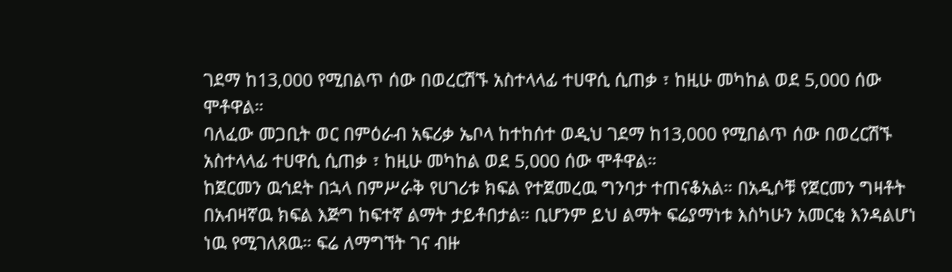ገደማ ከ13,000 የሚበልጥ ሰው በወረርሽኙ አስተላላፊ ተሀዋሲ ሲጠቃ ፣ ከዚሁ መካከል ወደ 5,000 ሰው ሞቶዋል።
ባለፈው መጋቢት ወር በምዕራብ አፍሪቃ ኤቦላ ከተከሰተ ወዲህ ገደማ ከ13,000 የሚበልጥ ሰው በወረርሽኙ አስተላላፊ ተሀዋሲ ሲጠቃ ፣ ከዚሁ መካከል ወደ 5,000 ሰው ሞቶዋል።
ከጀርመን ዉኅደት በኋላ በምሥራቅ የሀገሪቱ ክፍል የተጀመረዉ ግንባታ ተጠናቆአል። በአዲሶቹ የጀርመን ግዛቶት በአብዛኛዉ ክፍል እጅግ ከፍተኛ ልማት ታይቶበታል። ቢሆንም ይህ ልማት ፍሬያማነቱ እስካሁን አመርቂ እንዳልሆነ ነዉ የሚገለጸዉ። ፍሬ ለማግኘት ገና ብዙ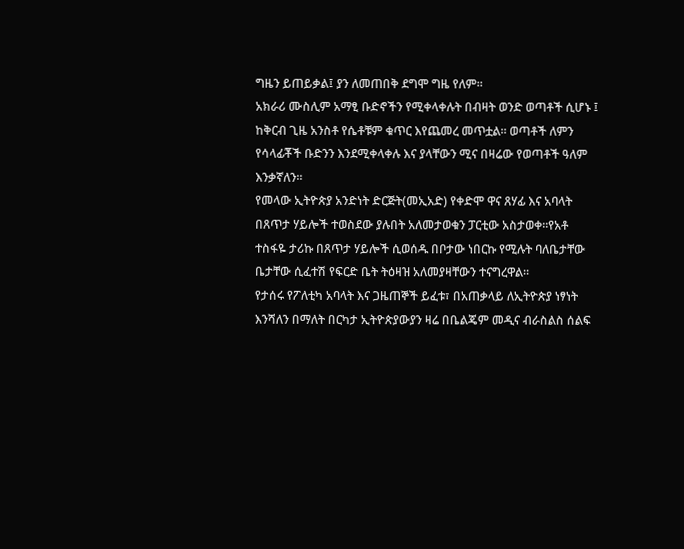ግዜን ይጠይቃል፤ ያን ለመጠበቅ ደግሞ ግዜ የለም።
አክራሪ ሙስሊም አማፂ ቡድኖችን የሚቀላቀሉት በብዛት ወንድ ወጣቶች ሲሆኑ ፤ ከቅርብ ጊዜ አንስቶ የሴቶቹም ቁጥር እየጨመረ መጥቷል። ወጣቶች ለምን የሳላፊቾች ቡድንን እንደሚቀላቀሉ እና ያላቸውን ሚና በዛሬው የወጣቶች ዓለም እንቃኛለን።
የመላው ኢትዮጵያ አንድነት ድርጅት(መኢአድ) የቀድሞ ዋና ጸሃፊ እና አባላት በጸጥታ ሃይሎች ተወስደው ያሉበት አለመታወቁን ፓርቲው አስታወቀ።የአቶ ተስፋዬ ታሪኩ በጸጥታ ሃይሎች ሲወሰዱ በቦታው ነበርኩ የሚሉት ባለቤታቸው ቤታቸው ሲፈተሽ የፍርድ ቤት ትዕዛዝ አለመያዛቸውን ተናግረዋል።
የታሰሩ የፖለቲካ አባላት እና ጋዜጠኞች ይፈቱ፣ በአጠቃላይ ለኢትዮጵያ ነፃነት እንሻለን በማለት በርካታ ኢትዮጵያውያን ዛሬ በቤልጄም መዲና ብራስልስ ሰልፍ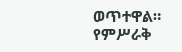ወጥተዋል።
የምሥራቅ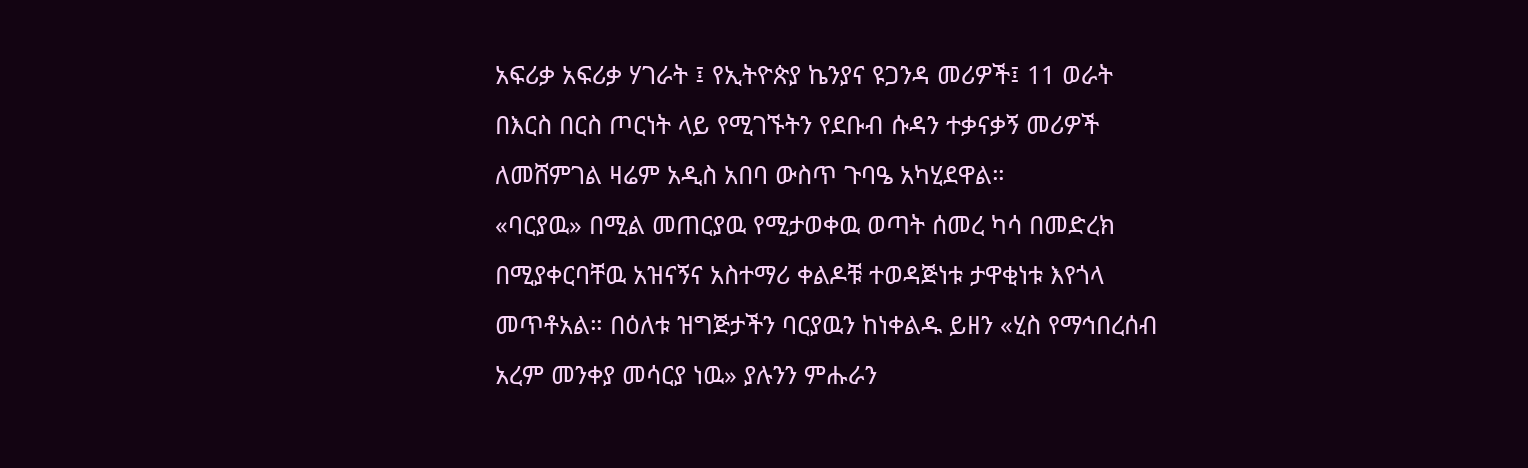አፍሪቃ አፍሪቃ ሃገራት ፤ የኢትዮጵያ ኬንያና ዩጋንዳ መሪዎች፤ 11 ወራት በእርስ በርስ ጦርነት ላይ የሚገኙትን የደቡብ ሱዳን ተቃናቃኝ መሪዎች ለመሸምገል ዛሬም አዲስ አበባ ውስጥ ጉባዔ አካሂደዋል።
«ባርያዉ» በሚል መጠርያዉ የሚታወቀዉ ወጣት ሰመረ ካሳ በመድረክ በሚያቀርባቸዉ አዝናኝና አስተማሪ ቀልዶቹ ተወዳጅነቱ ታዋቂነቱ እየጎላ መጥቶአል። በዕለቱ ዝግጅታችን ባርያዉን ከነቀልዱ ይዘን «ሂስ የማኅበረሰብ አረም መንቀያ መሳርያ ነዉ» ያሉንን ምሑራን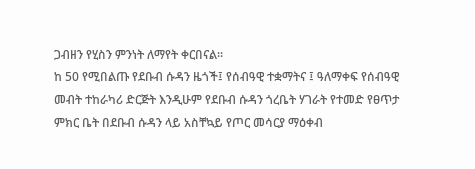ጋብዘን የሂስን ምንነት ለማየት ቀርበናል።
ከ 50 የሚበልጡ የደቡብ ሱዳን ዜጎች፤ የሰብዓዊ ተቋማትና ፤ ዓለማቀፍ የሰብዓዊ መብት ተከራካሪ ድርጅት እንዲሁም የደቡብ ሱዳን ጎረቤት ሃገራት የተመድ የፀጥታ ምክር ቤት በደቡብ ሱዳን ላይ አስቸኳይ የጦር መሳርያ ማዕቀብ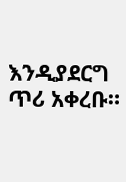እንዲያደርግ ጥሪ አቀረቡ።